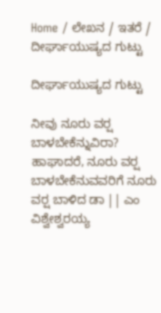Home / ಲೇಖನ / ಇತರೆ / ದೀರ್ಘಾಯುಷ್ಯದ ಗುಟ್ಟು

ದೀರ್ಘಾಯುಷ್ಯದ ಗುಟ್ಟು

ನೀವು ನೂರು ವರ್‍ಷ ಬಾಳಬೇಕೆನ್ನುವಿರಾ? ಹಾಘಾದರೆ, ನೂರು ವರ್‍ಷ ಬಾಳಬೇಕೆನುವವರಿಗೆ ನೂರು ವರ್‍ಷ ಬಾಳಿದ ಡಾ || ಎಂ ವಿಶ್ವೇಶ್ವರಯ್ಯ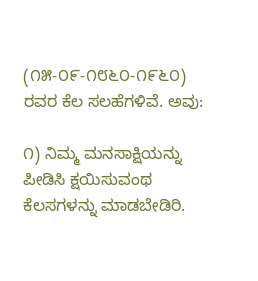(೧೫-೦೯-೧೮೬೦-೧೯೬೦) ರವರ ಕೆಲ ಸಲಹೆಗಳಿವೆ. ಅವು:

೧) ನಿಮ್ಮ ಮನಸಾಕ್ಷಿಯನ್ನು ಪೀಡಿಸಿ ಕ್ಷಯಿಸುವಂಥ ಕೆಲಸಗಳನ್ನು ಮಾಡಬೇಡಿರಿ.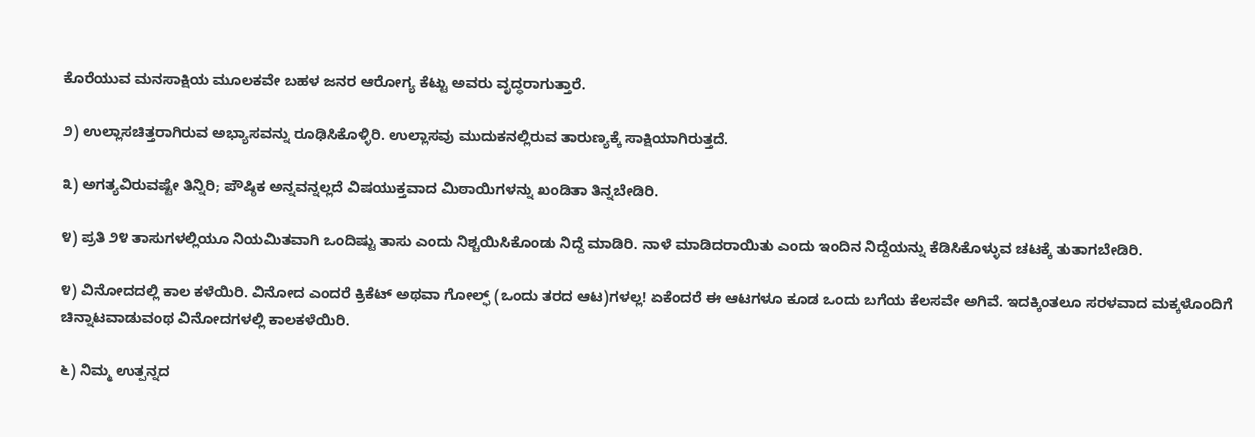ಕೊರೆಯುವ ಮನಸಾಕ್ಷಿಯ ಮೂಲಕವೇ ಬಹಳ ಜನರ ಆರೋಗ್ಯ ಕೆಟ್ಟು ಅವರು ವೃದ್ಧರಾಗುತ್ತಾರೆ.

೨) ಉಲ್ಲಾಸಚಿತ್ತರಾಗಿರುವ ಅಭ್ಯಾಸವನ್ನು ರೂಢಿಸಿಕೊಳ್ಳಿರಿ. ಉಲ್ಲಾಸವು ಮುದುಕನಲ್ಲಿರುವ ತಾರುಣ್ಯಕ್ಕೆ ಸಾಕ್ಷಿಯಾಗಿರುತ್ತದೆ.

೩) ಅಗತ್ಯವಿರುವಷ್ಟೇ ತಿನ್ನಿರಿ; ಪೌಷ್ಠಿಕ ಅನ್ನವನ್ನಲ್ಲದೆ ವಿಷಯುಕ್ತವಾದ ಮಿಠಾಯಿಗಳನ್ನು ಖಂಡಿತಾ ತಿನ್ನಬೇಡಿರಿ.

೪) ಪ್ರತಿ ೨೪ ತಾಸುಗಳಲ್ಲಿಯೂ ನಿಯಮಿತವಾಗಿ ಒಂದಿಷ್ಟು ತಾಸು ಎಂದು ನಿಶ್ಚಯಿಸಿಕೊಂಡು ನಿದ್ದೆ ಮಾಡಿರಿ. ನಾಳೆ ಮಾಡಿದರಾಯಿತು ಎಂದು ಇಂದಿನ ನಿದ್ದೆಯನ್ನು ಕೆಡಿಸಿಕೊಳ್ಳುವ ಚಟಕ್ಕೆ ತುತಾಗಬೇಡಿರಿ.

೪) ವಿನೋದದಲ್ಲಿ ಕಾಲ ಕಳೆಯಿರಿ. ವಿನೋದ ಎಂದರೆ ಕ್ರಿಕೆಟ್ ಅಥವಾ ಗೋಲ್ಫ್ (ಒಂದು ತರದ ಆಟ)ಗಳಲ್ಲ! ಏಕೆಂದರೆ ಈ ಆಟಗಳೂ ಕೂಡ ಒಂದು ಬಗೆಯ ಕೆಲಸವೇ ಅಗಿವೆ. ಇದಕ್ಕಿಂತಲೂ ಸರಳವಾದ ಮಕ್ಕಳೊಂದಿಗೆ ಚಿನ್ನಾಟವಾಡುವಂಥ ವಿನೋದಗಳಲ್ಲಿ ಕಾಲಕಳೆಯಿರಿ.

೬) ನಿಮ್ಮ ಉತ್ಪನ್ನದ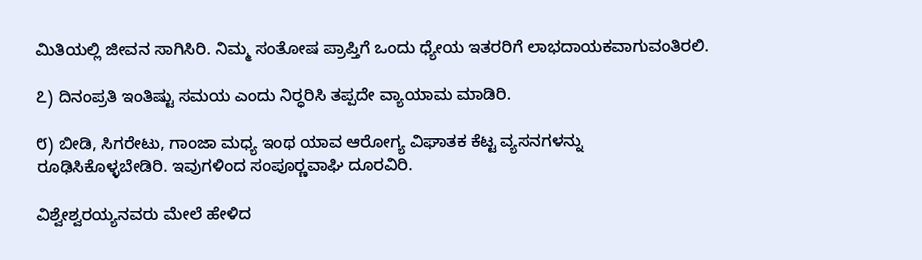ಮಿತಿಯಲ್ಲಿ ಜೀವನ ಸಾಗಿಸಿರಿ. ನಿಮ್ಮ ಸಂತೋಷ ಪ್ರಾಪ್ತಿಗೆ ಒಂದು ಧ್ಯೇಯ ಇತರರಿಗೆ ಲಾಭದಾಯಕವಾಗುವಂತಿರಲಿ.

೭) ದಿನಂಪ್ರತಿ ಇಂತಿಷ್ಟು ಸಮಯ ಎಂದು ನಿರ್‍ಧರಿಸಿ ತಪ್ಪದೇ ವ್ಯಾಯಾಮ ಮಾಡಿರಿ.

೮) ಬೀಡಿ, ಸಿಗರೇಟು, ಗಾಂಜಾ ಮಧ್ಯ ಇಂಥ ಯಾವ ಆರೋಗ್ಯ ವಿಘಾತಕ ಕೆಟ್ಟ ವ್ಯಸನಗಳನ್ನು ರೂಢಿಸಿಕೊಳ್ಳಬೇಡಿರಿ. ಇವುಗಳಿಂದ ಸಂಪೂರ್‍ಣವಾಘಿ ದೂರವಿರಿ.

ವಿಶ್ವೇಶ್ವರಯ್ಯನವರು ಮೇಲೆ ಹೇಳಿದ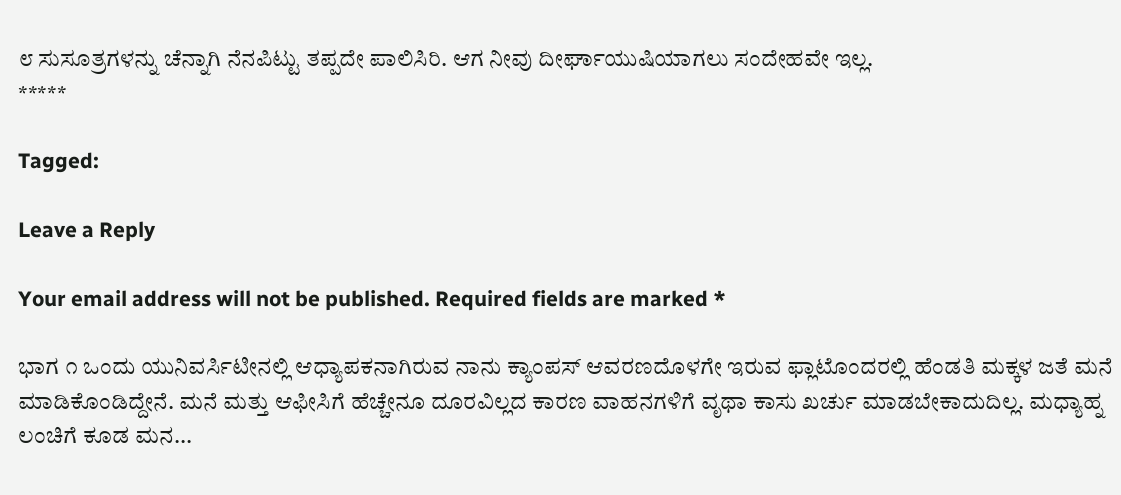೮ ಸುಸೂತ್ರಗಳನ್ನು ಚೆನ್ನಾಗಿ ನೆನಪಿಟ್ಟು ತಪ್ಪದೇ ಪಾಲಿಸಿರಿ. ಆಗ ನೀವು ದೀರ್ಘಾಯುಷಿಯಾಗಲು ಸಂದೇಹವೇ ಇಲ್ಲ.
*****

Tagged:

Leave a Reply

Your email address will not be published. Required fields are marked *

ಭಾಗ ೧ ಒಂದು ಯುನಿವರ್ಸಿಟೀನಲ್ಲಿ ಆಧ್ಯಾಪಕನಾಗಿರುವ ನಾನು ಕ್ಯಾಂಪಸ್ ಆವರಣದೊಳಗೇ ಇರುವ ಫ್ಲಾಟೊಂದರಲ್ಲಿ ಹೆಂಡತಿ ಮಕ್ಕಳ ಜತೆ ಮನೆ ಮಾಡಿಕೊಂಡಿದ್ದೇನೆ. ಮನೆ ಮತ್ತು ಆಫೀಸಿಗೆ ಹೆಚ್ಚೇನೂ ದೂರವಿಲ್ಲದ ಕಾರಣ ವಾಹನಗಳಿಗೆ ವೃಥಾ ಕಾಸು ಖರ್ಚು ಮಾಡಬೇಕಾದುದಿಲ್ಲ. ಮಧ್ಯಾಹ್ನ ಲಂಚಿಗೆ ಕೂಡ ಮನ...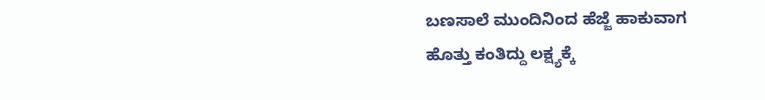ಬಣಸಾಲೆ ಮುಂದಿನಿಂದ ಹೆಜ್ಜೆ ಹಾಕುವಾಗ ಹೊತ್ತು ಕಂತಿದ್ದು ಲಕ್ಷ್ಯಕ್ಕೆ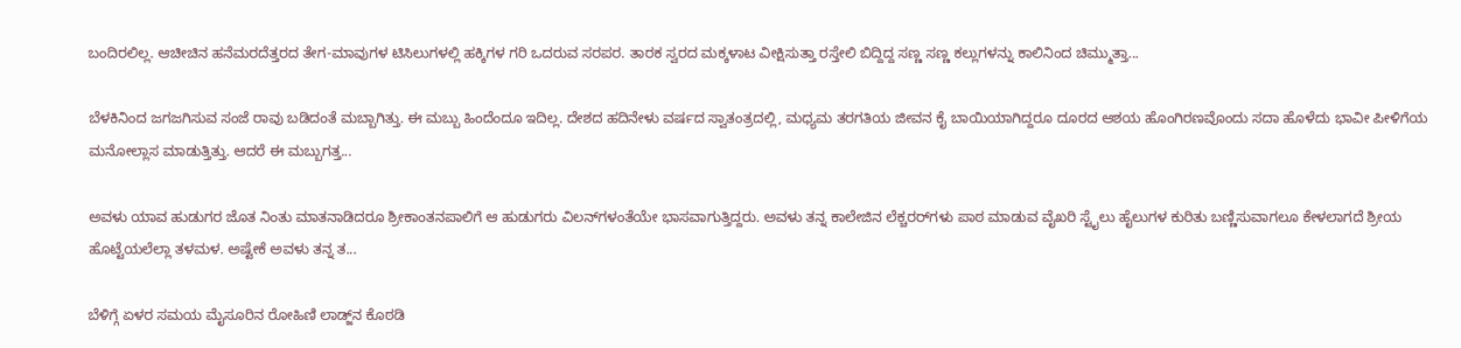ಬಂದಿರಲಿಲ್ಲ. ಆಚೀಚಿನ ಹನೆಮರದೆತ್ತರದ ತೇಗ-ಮಾವುಗಳ ಟಿಸಿಲುಗಳಲ್ಲಿ ಹಕ್ಕಿಗಳ ಗರಿ ಒದರುವ ಸರಪರ. ತಾರಕ ಸ್ವರದ ಮಕ್ಕಳಾಟ ವೀಕ್ಷಿಸುತ್ತಾ ರಸ್ತೇಲಿ ಬಿದ್ದಿದ್ದ ಸಣ್ಣ ಸಣ್ಣ ಕಲ್ಲುಗಳನ್ನು ಕಾಲಿನಿಂದ ಚಿಮ್ಮುತ್ತಾ...

ಬೆಳಕಿನಿಂದ ಜಗಜಗಿಸುವ ಸಂಜೆ ರಾವು ಬಡಿದಂತೆ ಮಬ್ಬಾಗಿತ್ತು. ಈ ಮಬ್ಬು ಹಿಂದೆಂದೂ ಇದಿಲ್ಲ. ದೇಶದ ಹದಿನೇಳು ವರ್ಷದ ಸ್ವಾತಂತ್ರದಲ್ಲಿ, ಮಧ್ಯಮ ತರಗತಿಯ ಜೀವನ ಕೈ ಬಾಯಿಯಾಗಿದ್ದರೂ ದೂರದ ಆಶಯ ಹೊಂಗಿರಣವೊಂದು ಸದಾ ಹೊಳೆದು ಭಾವೀ ಪೀಳಿಗೆಯ ಮನೋಲ್ಲಾಸ ಮಾಡುತ್ತಿತ್ತು. ಆದರೆ ಈ ಮಬ್ಬುಗತ್ತ...

ಅವಳು ಯಾವ ಹುಡುಗರ ಜೊತ ನಿಂತು ಮಾತನಾಡಿದರೂ ಶ್ರೀಕಾಂತನಪಾಲಿಗೆ ಆ ಹುಡುಗರು ವಿಲನ್‌ಗಳಂತೆಯೇ ಭಾಸವಾಗುತ್ತಿದ್ದರು. ಅವಳು ತನ್ನ ಕಾಲೇಜಿನ ಲೆಕ್ಚರರ್‌ಗಳು ಪಾಠ ಮಾಡುವ ವೈಖರಿ ಸ್ಟೈಲು ಹೈಲುಗಳ ಕುರಿತು ಬಣ್ಣಿಸುವಾಗಲೂ ಕೇಳಲಾಗದೆ ಶ್ರೀಯ ಹೊಟ್ಟೆಯಲೆಲ್ಲಾ ತಳಮಳ. ಅಷ್ಟೇಕೆ ಅವಳು ತನ್ನ ತ...

ಬೆಳಿಗ್ಗೆ ಏಳರ ಸಮಯ ಮೈಸೂರಿನ ರೋಹಿಣಿ ಲಾಡ್ಜ್‌ನ ಕೊಠಡಿ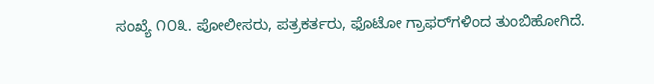ಸಂಖ್ಯೆ ೧೦೩. ಪೋಲೀಸರು, ಪತ್ರಕರ್ತರು, ಫೊಟೋ ಗ್ರಾಫರ್‌ಗಳಿಂದ ತುಂಬಿಹೋಗಿದೆ.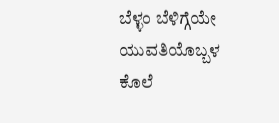ಬೆಳ್ಳಂ ಬೆಳಿಗ್ಗೆಯೇ ಯುವತಿಯೊಬ್ಬಳ ಕೊಲೆ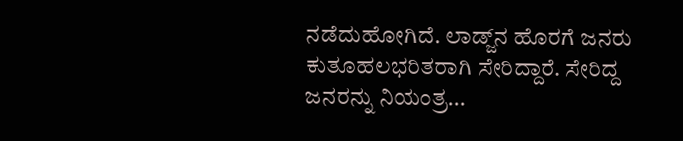ನಡೆದುಹೋಗಿದೆ. ಲಾಡ್ಜ್‌ನ ಹೊರಗೆ ಜನರು ಕುತೂಹಲಭರಿತರಾಗಿ ಸೇರಿದ್ದಾರೆ. ಸೇರಿದ್ದ ಜನರನ್ನು ನಿಯಂತ್ರ...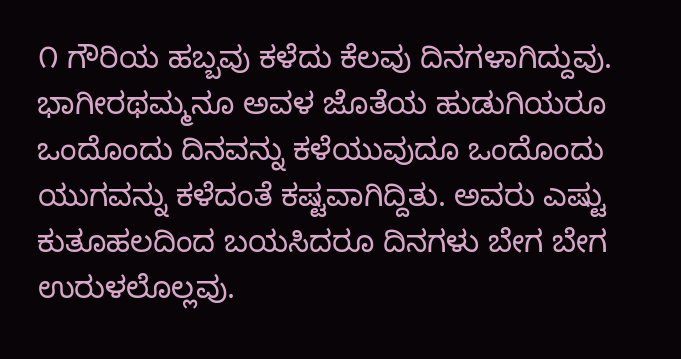೧ ಗೌರಿಯ ಹಬ್ಬವು ಕಳೆದು ಕೆಲವು ದಿನಗಳಾಗಿದ್ದುವು. ಭಾಗೀರಥಮ್ಮನೂ ಅವಳ ಜೊತೆಯ ಹುಡುಗಿಯರೂ ಒಂದೊಂದು ದಿನವನ್ನು ಕಳೆಯುವುದೂ ಒಂದೊಂದು ಯುಗವನ್ನು ಕಳೆದಂತೆ ಕಷ್ಟವಾಗಿದ್ದಿತು. ಅವರು ಎಷ್ಟು ಕುತೂಹಲದಿಂದ ಬಯಸಿದರೂ ದಿನಗಳು ಬೇಗ ಬೇಗ ಉರುಳಲೊಲ್ಲವು.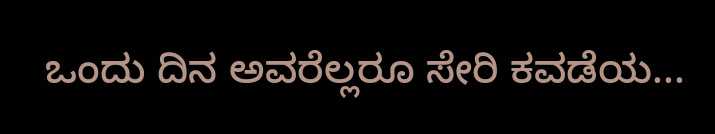ಒಂದು ದಿನ ಅವರೆಲ್ಲರೂ ಸೇರಿ ಕವಡೆಯ...